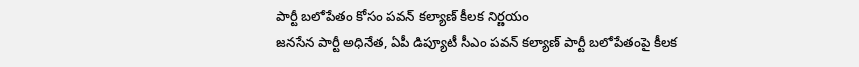పార్టీ బలోపేతం కోసం పవన్ కల్యాణ్ కీలక నిర్ణయం
జనసేన పార్టీ అధినేత, ఏపీ డిప్యూటీ సీఎం పవన్ కల్యాణ్ పార్టీ బలోపేతంపై కీలక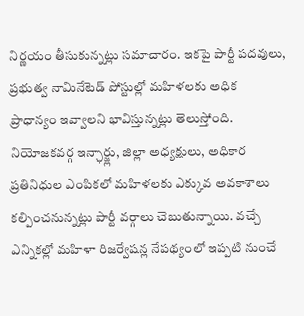నిర్ణయం తీసుకున్నట్లు సమాచారం. ఇకపై పార్టీ పదవులు, ప్రభుత్వ నామినేటెడ్ పోస్టుల్లో మహిళలకు అధిక ప్రాధాన్యం ఇవ్వాలని భావిస్తున్నట్లు తెలుస్తోంది. నియోజకవర్గ ఇన్ఛార్జ్లు, జిల్లా అధ్యక్షులు, అధికార ప్రతినిధుల ఎంపికలో మహిళలకు ఎక్కువ అవకాశాలు కల్పించనున్నట్లు పార్టీ వర్గాలు చెబుతున్నాయి. వచ్చే ఎన్నికల్లో మహిళా రిజర్వేషన్ల నేపథ్యంలో ఇప్పటి నుంచే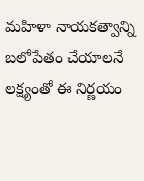మహిళా నాయకత్వాన్ని బలోపేతం చేయాలనే లక్ష్యంతో ఈ నిర్ణయం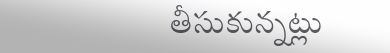తీసుకున్నట్లు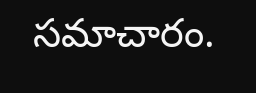సమాచారం.